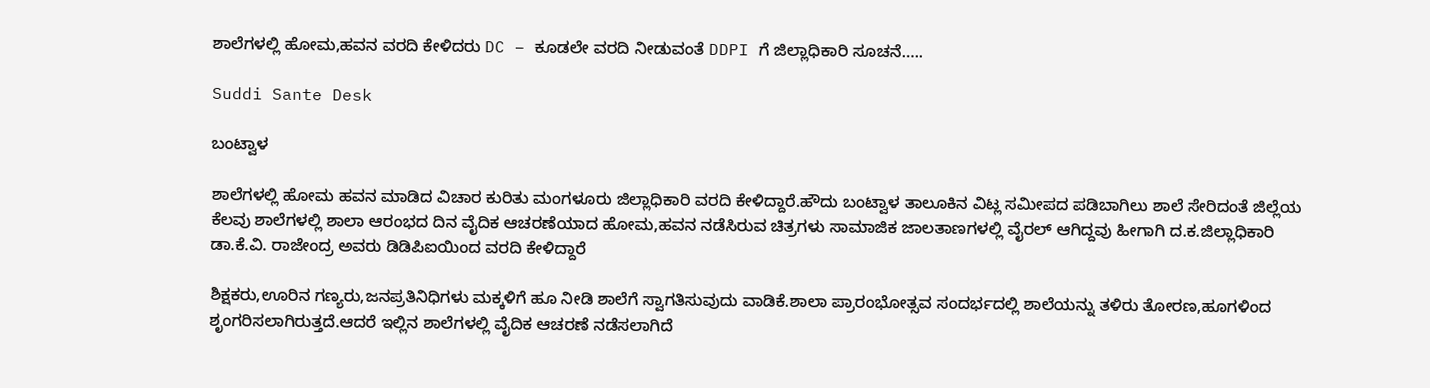ಶಾಲೆಗಳಲ್ಲಿ ಹೋಮ,ಹವನ ವರದಿ ಕೇಳಿದರು DC – ಕೂಡಲೇ ವರದಿ ನೀಡುವಂತೆ DDPI ಗೆ ಜಿಲ್ಲಾಧಿಕಾರಿ ಸೂಚನೆ…..

Suddi Sante Desk

ಬಂಟ್ವಾಳ

ಶಾಲೆಗಳಲ್ಲಿ ಹೋಮ ಹವನ ಮಾಡಿದ ವಿಚಾರ ಕುರಿತು ಮಂಗಳೂರು ಜಿಲ್ಲಾಧಿಕಾರಿ ವರದಿ ಕೇಳಿದ್ದಾರೆ‌.ಹೌದು ಬಂಟ್ವಾಳ ತಾಲೂಕಿನ ವಿಟ್ಲ ಸಮೀಪದ ಪಡಿಬಾಗಿಲು ಶಾಲೆ ಸೇರಿದಂತೆ ಜಿಲ್ಲೆಯ ಕೆಲವು ಶಾಲೆಗಳಲ್ಲಿ ಶಾಲಾ ಆರಂಭದ ದಿನ ವೈದಿಕ ಆಚರಣೆಯಾದ ಹೋಮ,ಹವನ ನಡೆಸಿರುವ ಚಿತ್ರಗಳು ಸಾಮಾಜಿಕ ಜಾಲತಾಣಗಳಲ್ಲಿ ವೈರಲ್ ಆಗಿದ್ದವು ಹೀಗಾಗಿ ದ.ಕ.ಜಿಲ್ಲಾಧಿಕಾರಿ ಡಾ.ಕೆ.ವಿ. ರಾಜೇಂದ್ರ ಅವರು ಡಿಡಿಪಿಐಯಿಂದ ವರದಿ ಕೇಳಿದ್ದಾರೆ

ಶಿಕ್ಷಕರು,ಊರಿನ ಗಣ್ಯರು,ಜನಪ್ರತಿನಿಧಿಗಳು ಮಕ್ಕಳಿಗೆ ಹೂ ನೀಡಿ ಶಾಲೆಗೆ ಸ್ವಾಗತಿಸುವುದು ವಾಡಿಕೆ.ಶಾಲಾ ಪ್ರಾರಂಭೋತ್ಸವ ಸಂದರ್ಭದಲ್ಲಿ ಶಾಲೆಯನ್ನು ತಳಿರು ತೋರಣ,ಹೂಗಳಿಂದ ಶೃಂಗರಿಸಲಾಗಿರುತ್ತದೆ.ಆದರೆ ಇಲ್ಲಿನ ಶಾಲೆಗಳಲ್ಲಿ ವೈದಿಕ ಆಚರಣೆ ನಡೆಸಲಾಗಿದೆ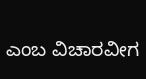ಎಂಬ ವಿಚಾರವೀಗ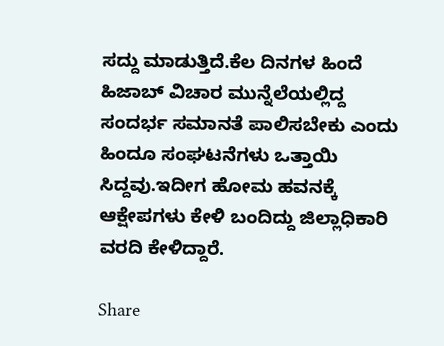ಸದ್ದು ಮಾಡುತ್ತಿದೆ.ಕೆಲ ದಿನಗಳ ಹಿಂದೆ ಹಿಜಾಬ್ ವಿಚಾರ ಮುನ್ನೆಲೆಯಲ್ಲಿದ್ದ ಸಂದರ್ಭ ಸಮಾನತೆ ಪಾಲಿಸಬೇಕು ಎಂದು ಹಿಂದೂ ಸಂಘಟನೆಗಳು ಒತ್ತಾಯಿ ಸಿದ್ದವು.ಇದೀಗ ಹೋಮ ಹವನಕ್ಕೆ ಆಕ್ಷೇಪಗಳು ಕೇಳಿ ಬಂದಿದ್ದು ಜಿಲ್ಲಾಧಿಕಾರಿ ವರದಿ ಕೇಳಿದ್ದಾರೆ.

Share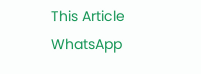This Article
WhatsApp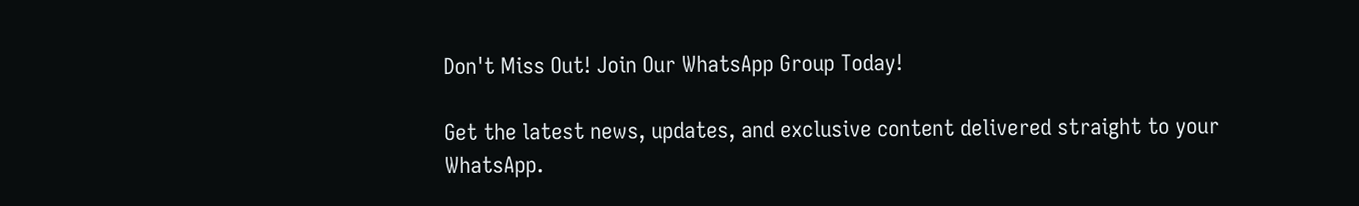Don't Miss Out! Join Our WhatsApp Group Today!

Get the latest news, updates, and exclusive content delivered straight to your WhatsApp.